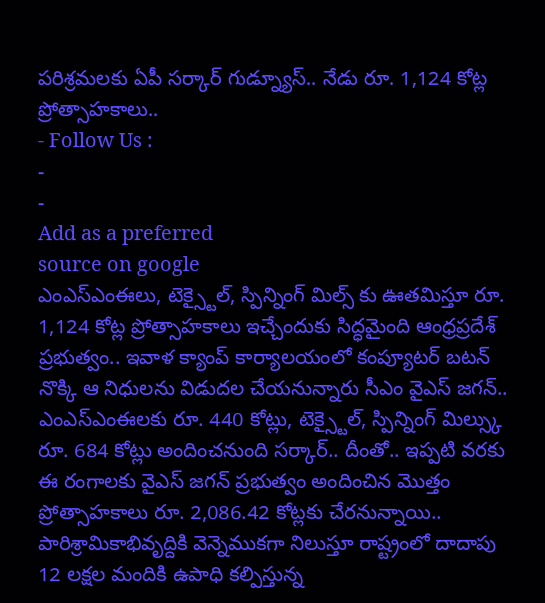పరిశ్రమలకు ఏపీ సర్కార్ గుడ్న్యూస్.. నేడు రూ. 1,124 కోట్ల ప్రోత్సాహకాలు..
- Follow Us :
-
-
Add as a preferred
source on google
ఎంఎస్ఎంఈలు, టెక్స్టైల్, స్పిన్నింగ్ మిల్స్ కు ఊతమిస్తూ రూ. 1,124 కోట్ల ప్రోత్సాహకాలు ఇచ్చేందుకు సిద్ధమైంది ఆంధ్రప్రదేశ్ ప్రభుత్వం.. ఇవాళ క్యాంప్ కార్యాలయంలో కంప్యూటర్ బటన్ నొక్కి ఆ నిధులను విడుదల చేయనున్నారు సీఎం వైఎస్ జగన్.. ఎంఎస్ఎంఈలకు రూ. 440 కోట్లు, టెక్స్టైల్, స్పిన్నింగ్ మిల్స్కు రూ. 684 కోట్లు అందించనుంది సర్కార్.. దీంతో.. ఇప్పటి వరకు ఈ రంగాలకు వైఎస్ జగన్ ప్రభుత్వం అందించిన మొత్తం ప్రోత్సాహకాలు రూ. 2,086.42 కోట్లకు చేరనున్నాయి.. పారిశ్రామికాభివృద్దికి వెన్నెముకగా నిలుస్తూ రాష్ట్రంలో దాదాపు 12 లక్షల మందికి ఉపాధి కల్పిస్తున్న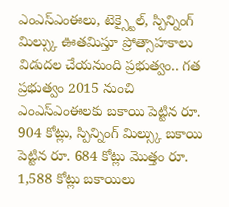ఎంఎస్ఎంఈలు, టెక్స్టైల్, స్పిన్నింగ్ మిల్స్కు ఊతమిస్తూ ప్రోత్సాహకాలు విడుదల చేయనుంది ప్రభుత్వం.. గత ప్రభుత్వం 2015 నుంచి ఎంఎస్ఎంఈలకు బకాయి పెట్టిన రూ. 904 కోట్లు, స్పిన్నింగ్ మిల్స్కు బకాయి పెట్టిన రూ. 684 కోట్లు మొత్తం రూ. 1,588 కోట్లు బకాయిలు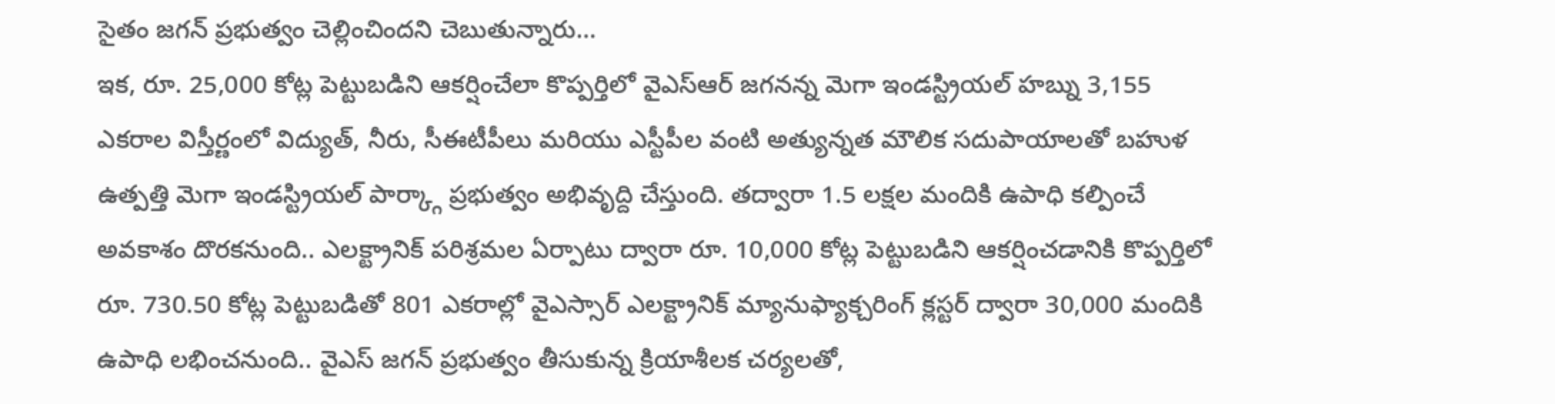సైతం జగన్ ప్రభుత్వం చెల్లించిందని చెబుతున్నారు…
ఇక, రూ. 25,000 కోట్ల పెట్టుబడిని ఆకర్షించేలా కొప్పర్తిలో వైఎస్ఆర్ జగనన్న మెగా ఇండస్ట్రియల్ హబ్ను 3,155 ఎకరాల విస్తీర్ణంలో విద్యుత్, నీరు, సీఈటీపీలు మరియు ఎస్టీపీల వంటి అత్యున్నత మౌలిక సదుపాయాలతో బహుళ ఉత్పత్తి మెగా ఇండస్ట్రియల్ పార్క్గా ప్రభుత్వం అభివృద్ది చేస్తుంది. తద్వారా 1.5 లక్షల మందికి ఉపాధి కల్పించే అవకాశం దొరకనుంది.. ఎలక్ట్రానిక్ పరిశ్రమల ఏర్పాటు ద్వారా రూ. 10,000 కోట్ల పెట్టుబడిని ఆకర్షించడానికి కొప్పర్తిలో రూ. 730.50 కోట్ల పెట్టుబడితో 801 ఎకరాల్లో వైఎస్సార్ ఎలక్ట్రానిక్ మ్యానుఫ్యాక్చరింగ్ క్లస్టర్ ద్వారా 30,000 మందికి ఉపాధి లభించనుంది.. వైఎస్ జగన్ ప్రభుత్వం తీసుకున్న క్రియాశీలక చర్యలతో,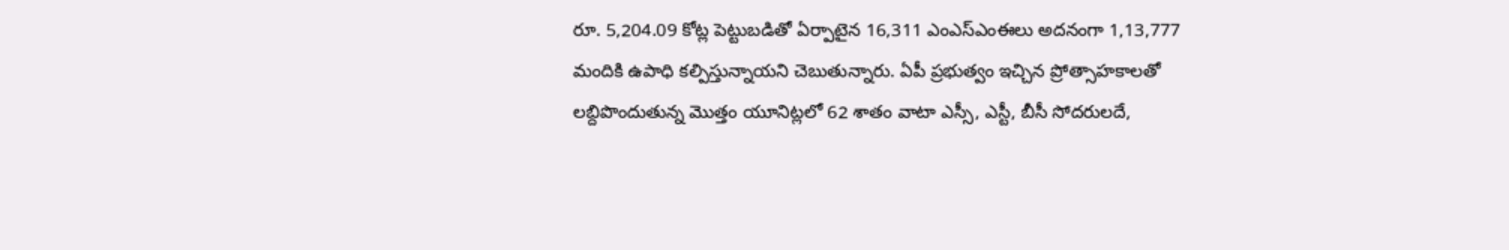రూ. 5,204.09 కోట్ల పెట్టుబడితో ఏర్పాటైన 16,311 ఎంఎస్ఎంఈలు అదనంగా 1,13,777 మందికి ఉపాధి కల్పిస్తున్నాయని చెబుతున్నారు. ఏపీ ప్రభుత్వం ఇచ్చిన ప్రోత్సాహకాలతో లబ్దిపొందుతున్న మొత్తం యూనిట్లలో 62 శాతం వాటా ఎస్సీ, ఎస్టీ, బీసీ సోదరులదే,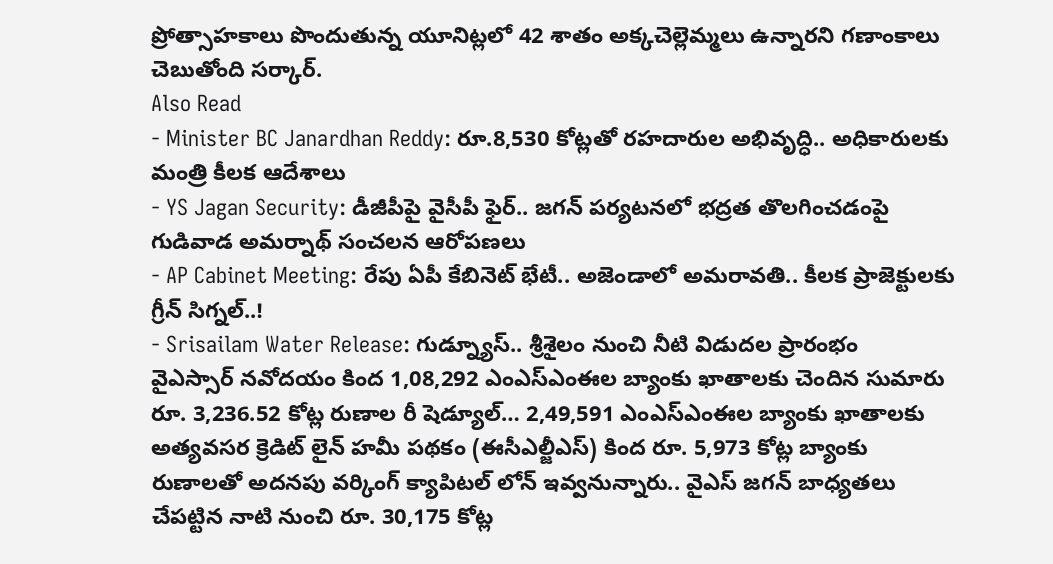ప్రోత్సాహకాలు పొందుతున్న యూనిట్లలో 42 శాతం అక్కచెల్లెమ్మలు ఉన్నారని గణాంకాలు చెబుతోంది సర్కార్.
Also Read
- Minister BC Janardhan Reddy: రూ.8,530 కోట్లతో రహదారుల అభివృద్ధి.. అధికారులకు మంత్రి కీలక ఆదేశాలు
- YS Jagan Security: డీజీపీపై వైసీపీ ఫైర్.. జగన్ పర్యటనలో భద్రత తొలగించడంపై గుడివాడ అమర్నాథ్ సంచలన ఆరోపణలు
- AP Cabinet Meeting: రేపు ఏపీ కేబినెట్ భేటీ.. అజెండాలో అమరావతి.. కీలక ప్రాజెక్టులకు గ్రీన్ సిగ్నల్..!
- Srisailam Water Release: గుడ్న్యూస్.. శ్రీశైలం నుంచి నీటి విడుదల ప్రారంభం
వైఎస్సార్ నవోదయం కింద 1,08,292 ఎంఎస్ఎంఈల బ్యాంకు ఖాతాలకు చెందిన సుమారు రూ. 3,236.52 కోట్ల రుణాల రీ షెడ్యూల్… 2,49,591 ఎంఎస్ఎంఈల బ్యాంకు ఖాతాలకు అత్యవసర క్రెడిట్ లైన్ హమీ పథకం (ఈసీఎల్జీఎస్) కింద రూ. 5,973 కోట్ల బ్యాంకు రుణాలతో అదనపు వర్కింగ్ క్యాపిటల్ లోన్ ఇవ్వనున్నారు.. వైఎస్ జగన్ బాధ్యతలు చేపట్టిన నాటి నుంచి రూ. 30,175 కోట్ల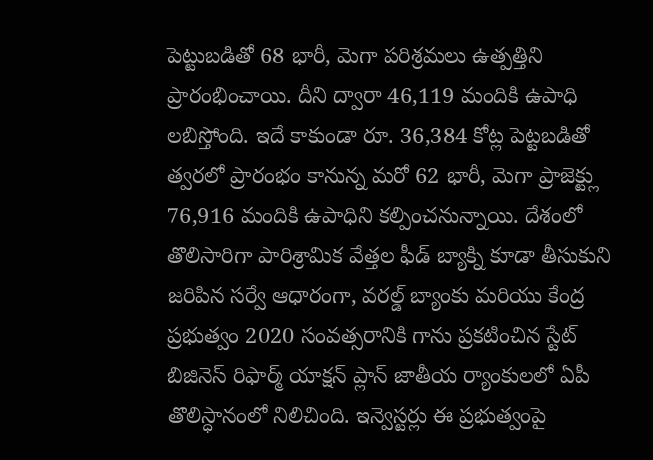పెట్టుబడితో 68 భారీ, మెగా పరిశ్రమలు ఉత్పత్తిని ప్రారంభించాయి. దీని ద్వారా 46,119 మందికి ఉపాధి లబిస్తోంది. ఇదే కాకుండా రూ. 36,384 కోట్ల పెట్టబడితో త్వరలో ప్రారంభం కానున్న మరో 62 భారీ, మెగా ప్రాజెక్ట్లు 76,916 మందికి ఉపాధిని కల్పించనున్నాయి. దేశంలో తొలిసారిగా పారిశ్రామిక వేత్తల ఫీడ్ బ్యాక్ని కూడా తీసుకుని జరిపిన సర్వే ఆధారంగా, వరల్డ్ బ్యాంకు మరియు కేంద్ర ప్రభుత్వం 2020 సంవత్సరానికి గాను ప్రకటించిన స్టేట్ బిజినెస్ రిఫార్మ్ యాక్షన్ ప్లాన్ జాతీయ ర్యాంకులలో ఏపీ తొలిస్ధానంలో నిలిచింది. ఇన్వెస్టర్లు ఈ ప్రభుత్వంపై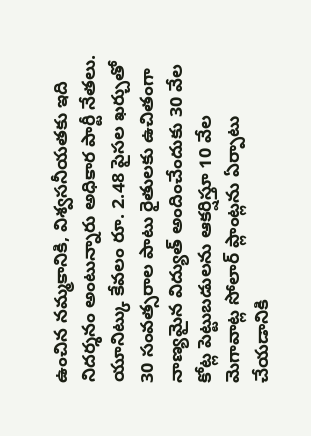ఉంచిన నమ్మకానికి, విశ్వసనీయతకు ఇది నిదర్శనం అంటున్నారు అధికార పార్టీ నేతలు. యూనిట్కు కేవలం రూ. 2.48 పైసల ఖర్చుతో 30 సంవత్సరాల పాటు రైతులకు ఉచితంగా నాణ్యమైన విద్యుత్ అందించేందుకు 30 వేల కోట్ల పెట్టుబడులను ఆకర్షిస్తూ 10 వేల మెగావాట్ల సోలార్ ప్లాంట్లను ఏర్పాటు చేయడానికి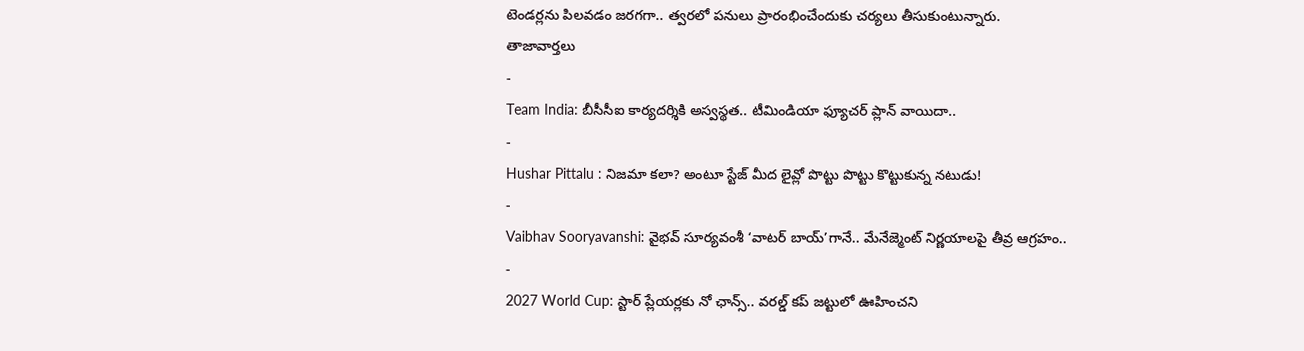టెండర్లను పిలవడం జరగగా.. త్వరలో పనులు ప్రారంభించేందుకు చర్యలు తీసుకుంటున్నారు.
తాజావార్తలు
-
Team India: బీసీసీఐ కార్యదర్శికి అస్వస్థత.. టీమిండియా ఫ్యూచర్ ప్లాన్ వాయిదా..
-
Hushar Pittalu : నిజమా కలా? అంటూ స్టేజ్ మీద లైవ్లో పొట్టు పొట్టు కొట్టుకున్న నటుడు!
-
Vaibhav Sooryavanshi: వైభవ్ సూర్యవంశీ ‘వాటర్ బాయ్’గానే.. మేనేజ్మెంట్ నిర్ణయాలపై తీవ్ర ఆగ్రహం..
-
2027 World Cup: స్టార్ ప్లేయర్లకు నో ఛాన్స్.. వరల్డ్ కప్ జట్టులో ఊహించని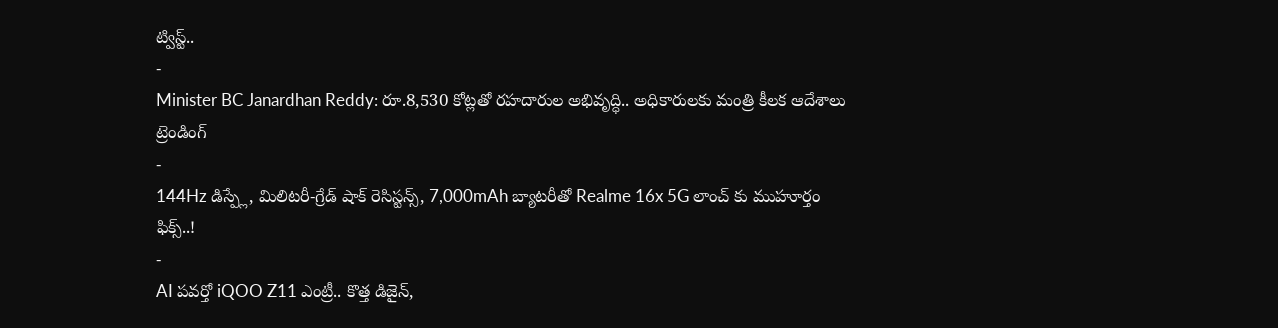ట్విస్ట్..
-
Minister BC Janardhan Reddy: రూ.8,530 కోట్లతో రహదారుల అభివృద్ధి.. అధికారులకు మంత్రి కీలక ఆదేశాలు
ట్రెండింగ్
-
144Hz డిస్ప్లే, మిలిటరీ-గ్రేడ్ షాక్ రెసిస్టన్స్, 7,000mAh బ్యాటరీతో Realme 16x 5G లాంచ్ కు ముహూర్తం ఫిక్స్..!
-
AI పవర్తో iQOO Z11 ఎంట్రీ.. కొత్త డిజైన్,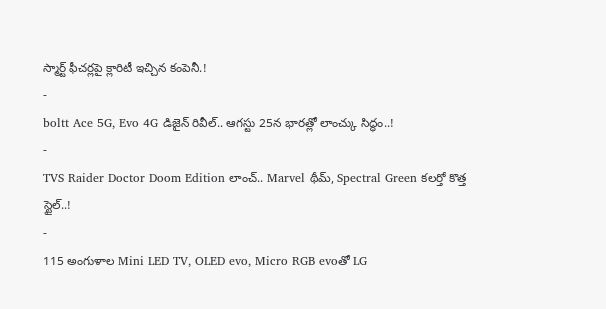స్మార్ట్ ఫీచర్లపై క్లారిటీ ఇచ్చిన కంపెనీ.!
-
boltt Ace 5G, Evo 4G డిజైన్ రివీల్.. ఆగస్టు 25న భారత్లో లాంచ్కు సిద్ధం..!
-
TVS Raider Doctor Doom Edition లాంచ్.. Marvel థీమ్, Spectral Green కలర్తో కొత్త స్టైల్..!
-
115 అంగుళాల Mini LED TV, OLED evo, Micro RGB evoతో LG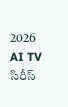2026 AI TV సిరీస్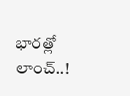భారత్లో లాంచ్..!